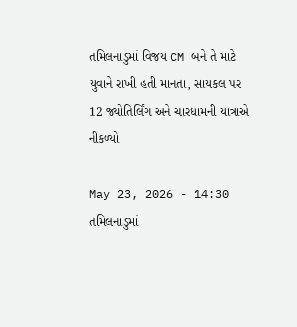તમિલનાડુમાં વિજય CM બને તે માટે યુવાને રાખી હતી માનતા, સાયકલ પર 12 જ્યોતિર્લિંગ અને ચારધામની યાત્રાએ નીકળ્યો

May 23, 2026 - 14:30
તમિલનાડુમાં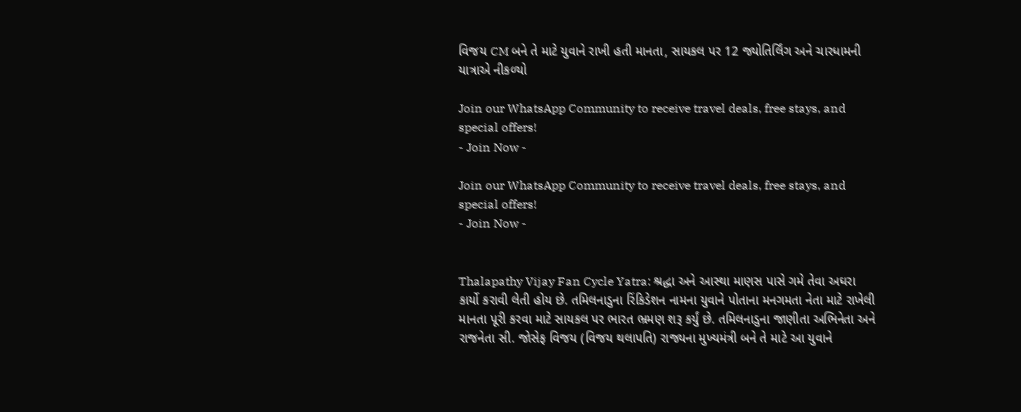વિજય CM બને તે માટે યુવાને રાખી હતી માનતા, સાયકલ પર 12 જ્યોતિર્લિંગ અને ચારધામની યાત્રાએ નીકળ્યો

Join our WhatsApp Community to receive travel deals, free stays, and special offers!
- Join Now -

Join our WhatsApp Community to receive travel deals, free stays, and special offers!
- Join Now -


Thalapathy Vijay Fan Cycle Yatra: શ્રદ્ધા અને આસ્થા માણસ પાસે ગમે તેવા અઘરા કાર્યો કરાવી લેતી હોય છે. તમિલનાડુના રિંકિડેશન નામના યુવાને પોતાના મનગમતા નેતા માટે રાખેલી માનતા પૂરી કરવા માટે સાયકલ પર ભારત ભ્રમણ શરૂ કર્યું છે. તમિલનાડુના જાણીતા અભિનેતા અને રાજનેતા સી. જોસેફ વિજય (વિજય થલાપતિ) રાજ્યના મુખ્યમંત્રી બને તે માટે આ યુવાને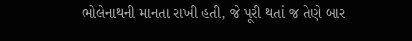ભોલેનાથની માનતા રાખી હતી, જે પૂરી થતાં જ તેણે બાર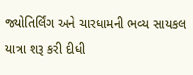જ્યોતિર્લિંગ અને ચારધામની ભવ્ય સાયકલ યાત્રા શરૂ કરી દીધી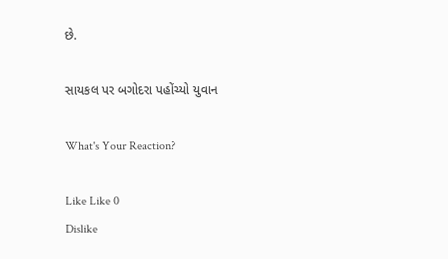છે.

સાયકલ પર બગોદરા પહોંચ્યો યુવાન

What's Your Reaction?

Like Like 0
Dislike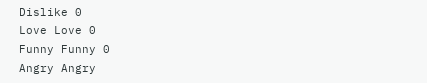Dislike 0
Love Love 0
Funny Funny 0
Angry Angry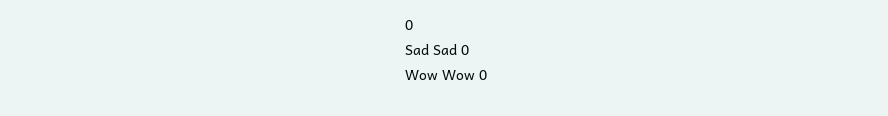0
Sad Sad 0
Wow Wow 0